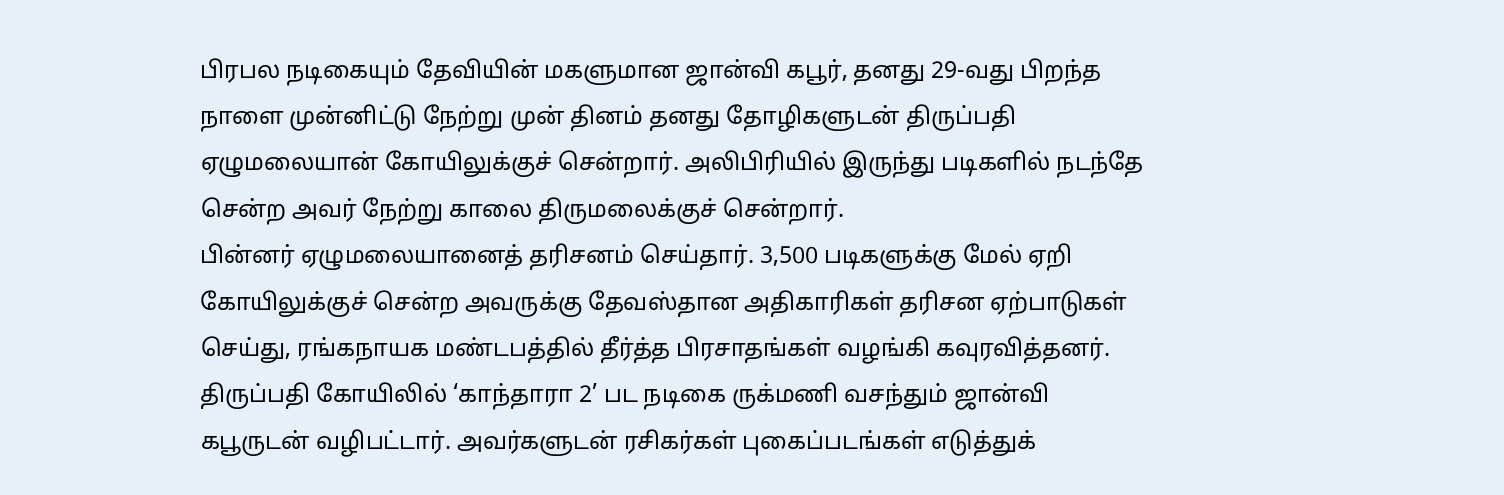பிரபல நடிகையும் தேவியின் மகளுமான ஜான்வி கபூர், தனது 29-வது பிறந்த நாளை முன்னிட்டு நேற்று முன் தினம் தனது தோழிகளுடன் திருப்பதி ஏழுமலையான் கோயிலுக்குச் சென்றார். அலிபிரியில் இருந்து படிகளில் நடந்தே சென்ற அவர் நேற்று காலை திருமலைக்குச் சென்றார்.
பின்னர் ஏழுமலையானைத் தரிசனம் செய்தார். 3,500 படிகளுக்கு மேல் ஏறி கோயிலுக்குச் சென்ற அவருக்கு தேவஸ்தான அதிகாரிகள் தரிசன ஏற்பாடுகள் செய்து, ரங்கநாயக மண்டபத்தில் தீர்த்த பிரசாதங்கள் வழங்கி கவுரவித்தனர்.
திருப்பதி கோயிலில் ‘காந்தாரா 2’ பட நடிகை ருக்மணி வசந்தும் ஜான்வி கபூருடன் வழிபட்டார். அவர்களுடன் ரசிகர்கள் புகைப்படங்கள் எடுத்துக்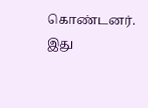கொண்டனர். இது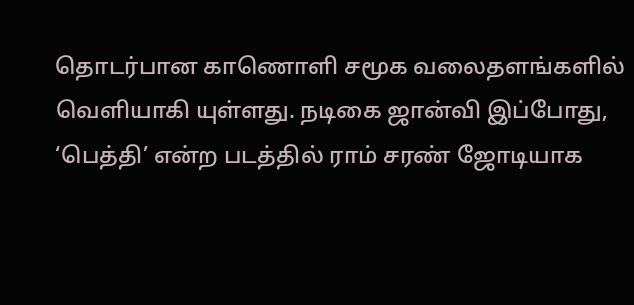தொடர்பான காணொளி சமூக வலைதளங்களில் வெளியாகி யுள்ளது. நடிகை ஜான்வி இப்போது, ‘பெத்தி’ என்ற படத்தில் ராம் சரண் ஜோடியாக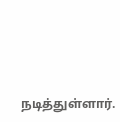நடித்துள்ளார்.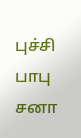புச்சி பாபு சனா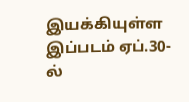இயக்கியுள்ள இப்படம் ஏப்.30-ல்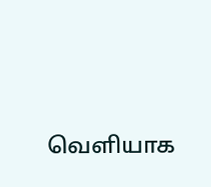வெளியாக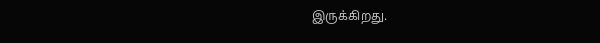இருக்கிறது.